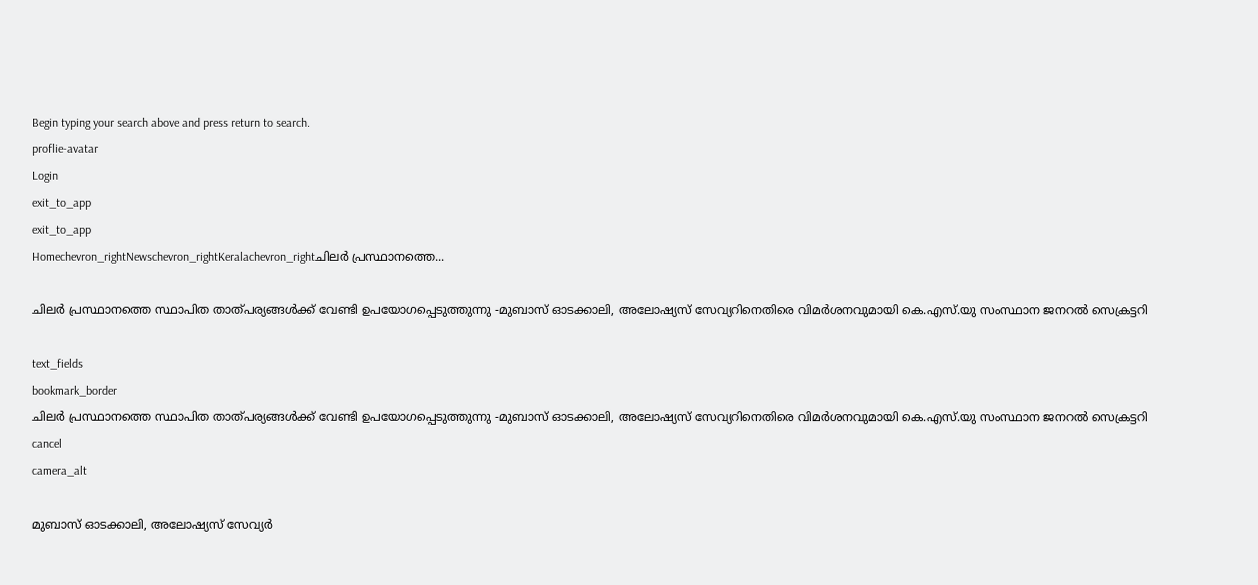Begin typing your search above and press return to search.
proflie-avatar
Login
exit_to_app
exit_to_app
Homechevron_rightNewschevron_rightKeralachevron_rightചിലര്‍ പ്രസ്ഥാനത്തെ...

ചിലര്‍ പ്രസ്ഥാനത്തെ സ്ഥാപിത താത്പര്യങ്ങള്‍ക്ക് വേണ്ടി ഉപയോഗപ്പെടുത്തുന്നു -മുബാസ് ഓടക്കാലി, അലോഷ്യസ് സേവ്യറിനെതിരെ വിമർശനവുമായി കെ.എസ്.യു സംസ്ഥാന ജനറൽ സെക്രട്ടറി

text_fields
bookmark_border
ചിലര്‍ പ്രസ്ഥാനത്തെ സ്ഥാപിത താത്പര്യങ്ങള്‍ക്ക് വേണ്ടി ഉപയോഗപ്പെടുത്തുന്നു -മുബാസ് ഓടക്കാലി, അലോഷ്യസ് സേവ്യറിനെതിരെ വിമർശനവുമായി കെ.എസ്.യു സംസ്ഥാന ജനറൽ സെക്രട്ടറി
cancel
camera_alt

മുബാസ് ഓടക്കാലി, അലോഷ്യസ് സേവ്യർ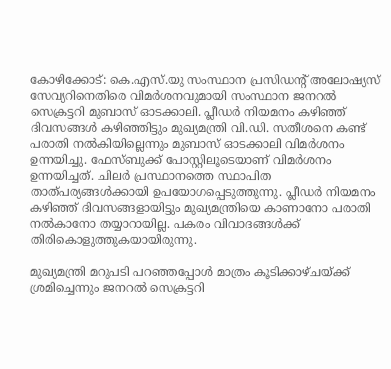കോഴിക്കോട്: കെ.എസ്.യു സംസ്ഥാന പ്രസിഡന്റ് അലോഷ്യസ് സേവ്യറിനെതിരെ വിമർശനവുമായി സംസ്ഥാന ജനറൽ സെക്രട്ടറി മുബാസ് ഓടക്കാലി. പ്ലീഡർ നിയമനം കഴിഞ്ഞ് ദിവസങ്ങൾ കഴിഞ്ഞിട്ടും മുഖ്യമന്ത്രി വി.ഡി. സതീശനെ കണ്ട് പരാതി നൽകിയില്ലെന്നും മുബാസ് ഓടക്കാലി വിമർശനം ഉന്നയിച്ചു. ഫേസ്ബുക്ക് പോസ്റ്റിലൂടെയാണ് വിമർശനം ഉന്നയിച്ചത്. ചിലർ പ്രസ്ഥാനത്തെ സ്ഥാപിത താത്പര്യങ്ങൾക്കായി ഉപയോഗപ്പെടുത്തുന്നു. പ്ലീഡർ നിയമനം കഴിഞ്ഞ് ദിവസങ്ങളായിട്ടും മുഖ്യമന്ത്രിയെ കാണാനോ പരാതി നൽകാനോ തയ്യാറായില്ല. പകരം വിവാദങ്ങൾക്ക് തിരികൊളുത്തുകയായിരുന്നു.

മുഖ്യമന്ത്രി മറുപടി പറഞ്ഞപ്പോൾ മാത്രം കൂടിക്കാഴ്ചയ്ക്ക് ശ്രമിച്ചെന്നും ജനറൽ സെക്രട്ടറി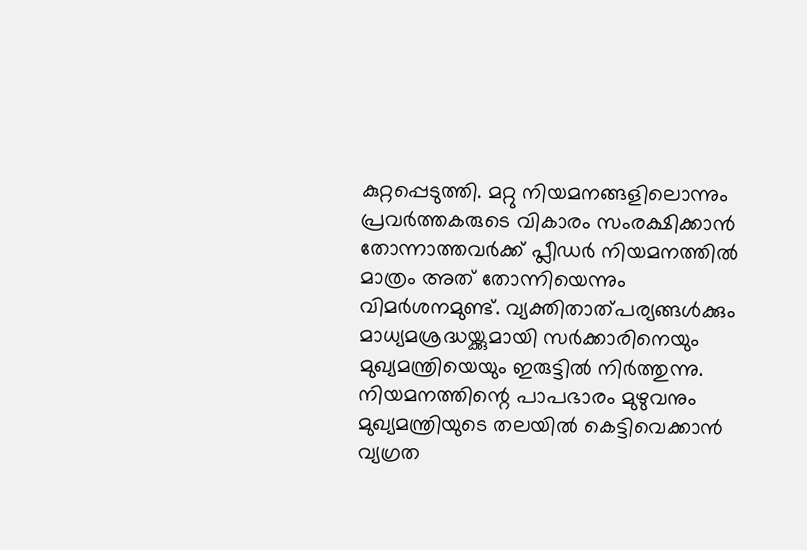കുറ്റപ്പെടുത്തി. മറ്റു നിയമനങ്ങളിലൊന്നും പ്രവർത്തകരുടെ വികാരം സംരക്ഷിക്കാൻ തോന്നാത്തവർക്ക് പ്ലീഡർ നിയമനത്തിൽ മാത്രം അത് തോന്നിയെന്നും വിമർശനമുണ്ട്. വ്യക്തിതാത്പര്യങ്ങൾക്കും മാധ്യമശ്രദ്ധയ്ക്കുമായി സർക്കാരിനെയും മുഖ്യമന്ത്രിയെയും ഇരുട്ടിൽ നിർത്തുന്നു. നിയമനത്തിന്റെ പാപഭാരം മുഴുവനും മുഖ്യമന്ത്രിയുടെ തലയിൽ കെട്ടിവെക്കാൻ വ്യഗ്രത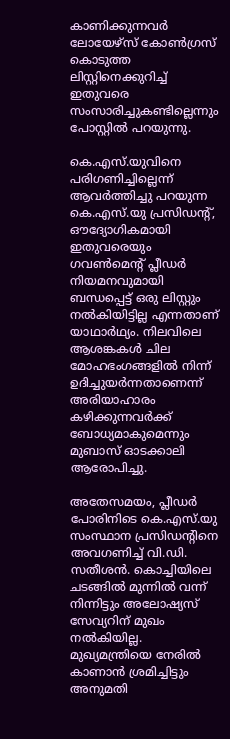കാണിക്കുന്നവർ ലോയേഴ്സ് കോൺഗ്രസ് കൊടുത്ത ലിസ്റ്റിനെക്കുറിച്ച് ഇതുവരെ സംസാരിച്ചുകണ്ടില്ലെന്നും പോസ്റ്റിൽ പറയുന്നു.

കെ.എസ്.യുവിനെ പരിഗണിച്ചില്ലെന്ന് ആവർത്തിച്ചു പറയുന്ന കെ.എസ്.യു പ്രസിഡന്റ്, ഔദ്യോഗികമായി ഇതുവരെയും ഗവൺമെന്റ് പ്ലീഡർ നിയമനവുമായി ബന്ധപ്പെട്ട് ഒരു ലിസ്റ്റും നൽകിയിട്ടില്ല എന്നതാണ് യാഥാർഥ്യം. നിലവിലെ ആശങ്കകൾ ചില മോഹഭംഗങ്ങളിൽ നിന്ന് ഉദിച്ചുയർന്നതാണെന്ന് അരിയാഹാരം കഴിക്കുന്നവർക്ക് ബോധ്യമാകുമെന്നും മുബാസ് ഓടക്കാലി ആരോപിച്ചു.

അതേസമയം, പ്ലീഡർ പോരിനിടെ കെ.എസ്.യു സംസ്ഥാന പ്രസിഡന്റിനെ അവഗണിച്ച് വി.ഡി. സതീശൻ. കൊച്ചിയിലെ ചടങ്ങിൽ മുന്നിൽ വന്ന് നിന്നിട്ടും അലോഷ്യസ് സേവ്യറിന് മുഖം നൽകിയില്ല. മുഖ്യമന്ത്രിയെ നേരിൽ കാണാൻ ശ്രമിച്ചിട്ടും അനുമതി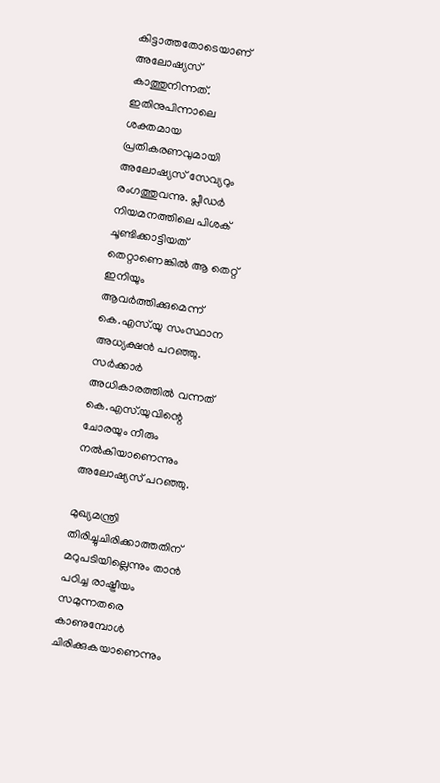കിട്ടാത്തതോടെയാണ് അലോഷ്യസ് കാത്തുനിന്നത്. ഇതിനുപിന്നാലെ ശക്തമായ പ്രതികരണവുമായി അലോഷ്യസ് സേവ്യറും രംഗത്തുവന്നു. പ്ലീഡർ നിയമനത്തിലെ പിശക് ചൂണ്ടിക്കാട്ടിയത് തെറ്റാണെങ്കിൽ ആ തെറ്റ് ഇനിയും ആവർത്തിക്കുമെന്ന് കെ.എസ്.യു സംസ്ഥാന അധ്യക്ഷൻ പറഞ്ഞു. സർക്കാർ അധികാരത്തിൽ വന്നത് കെ.എസ്.യുവിന്റെ ചോരയും നീരും നൽകിയാണെന്നും അലോഷ്യസ് പറഞ്ഞു.

മുഖ്യമന്ത്രി തിരിച്ചുചിരിക്കാത്തതിന് മറുപടിയില്ലെന്നും താൻ പഠിച്ച രാഷ്ട്രീയം സമുന്നതരെ കാണുമ്പോൾ ചിരിക്കുകയാണെന്നും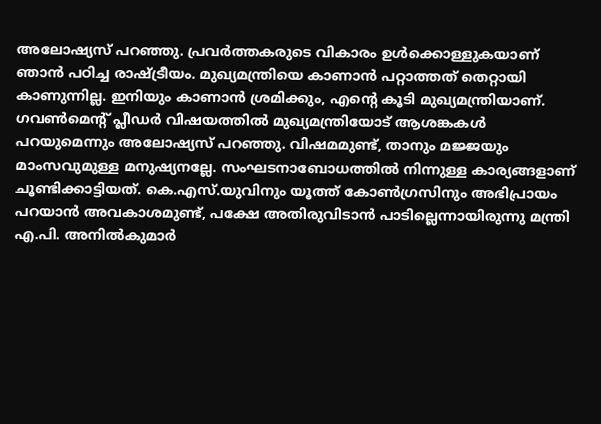അലോഷ്യസ് പറഞ്ഞു. പ്രവർത്തകരുടെ വികാരം ഉൾക്കൊള്ളുകയാണ് ഞാൻ പഠിച്ച രാഷ്ട്രീയം. മുഖ്യമന്ത്രിയെ കാണാൻ പറ്റാത്തത് തെറ്റായി കാണുന്നില്ല. ഇനിയും കാണാൻ ശ്രമിക്കും, എന്റെ കൂടി മുഖ്യമന്ത്രിയാണ്. ഗവൺമെന്റ് പ്ലീഡർ വിഷയത്തിൽ മുഖ്യമന്ത്രിയോട് ആശങ്കകൾ പറയുമെന്നും അലോഷ്യസ് പറഞ്ഞു. വിഷമമുണ്ട്, താനും മജ്ജയും മാംസവുമുള്ള മനുഷ്യനല്ലേ. സംഘടനാബോധത്തിൽ നിന്നുള്ള കാര്യങ്ങളാണ് ചൂണ്ടിക്കാട്ടിയത്. കെ.എസ്.യുവിനും യൂത്ത് കോൺഗ്രസിനും അഭിപ്രായം പറയാൻ അവകാശമുണ്ട്, പക്ഷേ അതിരുവിടാൻ പാടില്ലെന്നായിരുന്നു മന്ത്രി എ.പി. അനിൽകുമാർ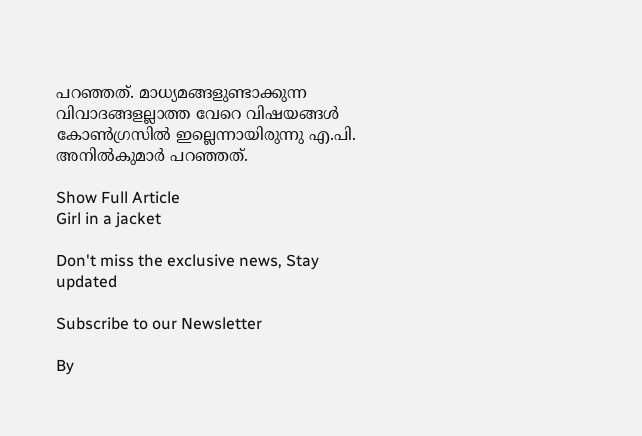പറഞ്ഞത്. മാധ്യമങ്ങളുണ്ടാക്കുന്ന വിവാദങ്ങളല്ലാത്ത വേറെ വിഷയങ്ങൾ കോൺഗ്രസിൽ ഇല്ലെന്നായിരുന്നു എ.പി. അനിൽകുമാർ പറഞ്ഞത്.

Show Full Article
Girl in a jacket

Don't miss the exclusive news, Stay updated

Subscribe to our Newsletter

By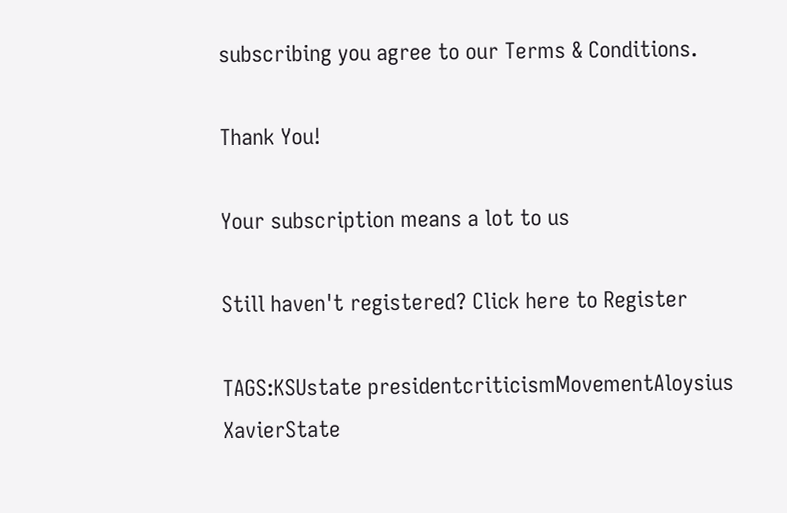subscribing you agree to our Terms & Conditions.

Thank You!

Your subscription means a lot to us

Still haven't registered? Click here to Register

TAGS:KSUstate presidentcriticismMovementAloysius XavierState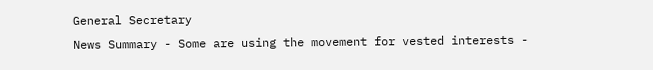General Secretary
News Summary - Some are using the movement for vested interests -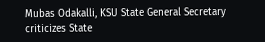Mubas Odakalli, KSU State General Secretary criticizes State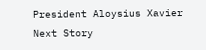President Aloysius Xavier
Next Story